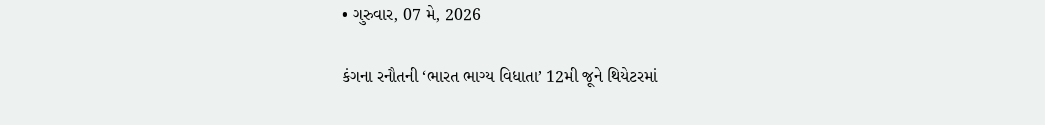• ગુરુવાર, 07 મે, 2026

કંગના રનૌતની ‘ભારત ભાગ્ય વિધાતા’ 12મી જૂને થિયેટરમાં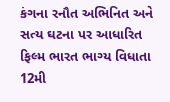કંગના રનૌત અભિનિત અને સત્ય ઘટના પર આધારિત ફિલ્મ ભારત ભાગ્ય વિધાતા 12મી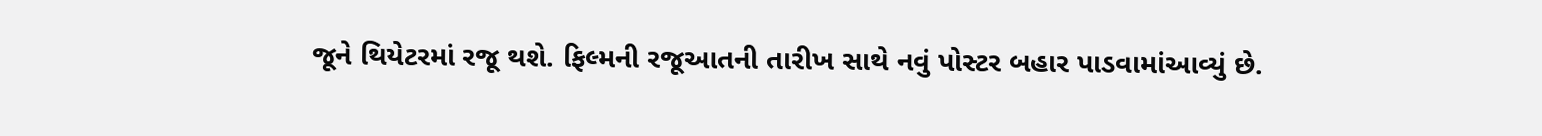જૂને થિયેટરમાં રજૂ થશે. ફિલ્મની રજૂઆતની તારીખ સાથે નવું પોસ્ટર બહાર પાડવામાંઆવ્યું છે.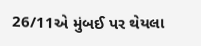26/11એ મુંબઈ પર થેયલા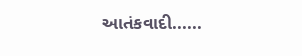આતંકવાદી......